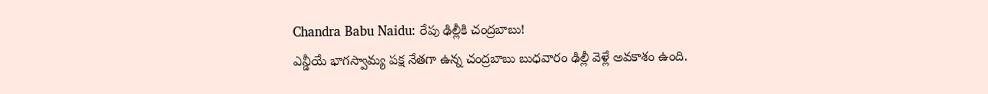Chandra Babu Naidu: రేపు ఢిల్లీకి చంద్రబాబు!
ఎన్డీయే భాగస్వామ్య పక్ష నేతగా ఉన్న చంద్రబాబు బుధవారం ఢిల్లీ వెళ్లే అవకాశం ఉంది.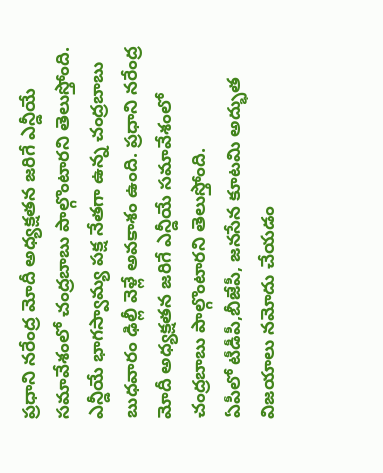ప్రధాని నరేంద్ర మోదీ అధ్యక్షతన జరిగే ఎన్డీయే సమావేశంలో చంద్రబాబు పాల్గొంటారని తెలుస్తోంది.
ఎన్డీయే భాగస్వామ్య పక్ష నేతగా ఉన్న చంద్రబాబు బుధవారం ఢిల్లీ వెళ్లే అవకాశం ఉంది. ప్రధాని నరేంద్ర మోదీ అధ్యక్షతన జరిగే ఎన్డీయే సమావేశంలో చంద్రబాబు పాల్గొంటారని తెలుస్తోంది.
ఏపీలో టీడీపీ,బీజేపీ, జనసేన కూటమి అద్భుత విజయాలు నమోదు చేయడం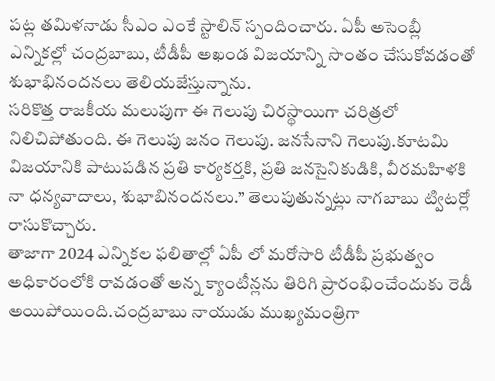పట్ల తమిళనాడు సీఎం ఎంకే స్టాలిన్ స్పందించారు. ఏపీ అసెంబ్లీ ఎన్నికల్లో చంద్రబాబు, టీడీపీ అఖండ విజయాన్ని సొంతం చేసుకోవడంతో శుభాభినందనలు తెలియజేస్తున్నాను.
సరికొత్త రాజకీయ మలుపుగా ఈ గెలుపు చిరస్థాయిగా చరిత్రలో నిలిచిపోతుంది. ఈ గెలుపు జనం గెలుపు. జనసేనాని గెలుపు.కూటమి విజయానికి పాటుపడిన ప్రతి కార్యకర్తకి, ప్రతి జనసైనికుడికి, వీరమహిళకి నా ధన్యవాదాలు, శుభాబినందనలు.’’ తెలుపుతున్నట్లు నాగబాబు ట్విటర్లో రాసుకొచ్చారు.
తాజాగా 2024 ఎన్నికల ఫలితాల్లో ఏపీ లో మరోసారి టీడీపీ ప్రభుత్వం అధికారంలోకి రావడంతో అన్న క్యాంటీన్లను తిరిగి ప్రారంభించేందుకు రెడీ అయిపోయింది.చంద్రబాబు నాయుడు ముఖ్యమంత్రిగా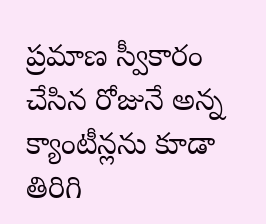ప్రమాణ స్వీకారం చేసిన రోజునే అన్న క్యాంటీన్లను కూడా తిరిగి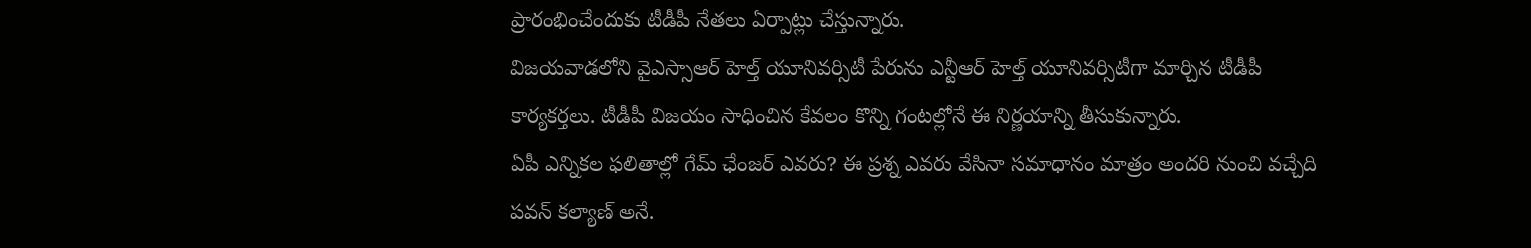ప్రారంభించేందుకు టీడీపీ నేతలు ఏర్పాట్లు చేస్తున్నారు.
విజయవాడలోని వైఎస్సాఆర్ హెల్త్ యూనివర్సిటీ పేరును ఎన్టీఆర్ హెల్త్ యూనివర్సిటీగా మార్చిన టీడీపీ కార్యకర్తలు. టీడీపీ విజయం సాధించిన కేవలం కొన్ని గంటల్లోనే ఈ నిర్ణయాన్ని తీసుకున్నారు.
ఏపీ ఎన్నికల ఫలితాల్లో గేమ్ ఛేంజర్ ఎవరు? ఈ ప్రశ్న ఎవరు వేసినా సమాధానం మాత్రం అందరి నుంచి వచ్చేది పవన్ కల్యాణ్ అనే.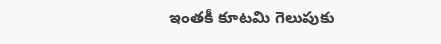ఇంతకీ కూటమి గెలుపుకు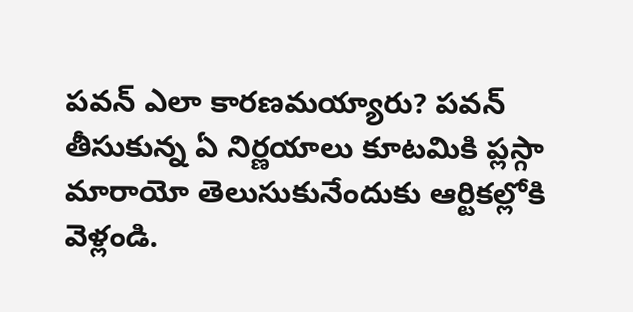పవన్ ఎలా కారణమయ్యారు? పవన్ తీసుకున్న ఏ నిర్ణయాలు కూటమికి ప్లస్గా మారాయో తెలుసుకునేందుకు ఆర్టికల్లోకి వెళ్లండి.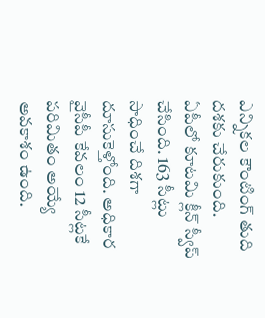ఎన్నికల కౌంటింగ్ తుది దశకు చేరుకుంది. ఏపీలో కూటమి క్లీన్ స్వీప్ చేసింది. 163 సీట్లు సాధించే దిశగా దూసుకెళ్తోంది. అధికార వైసీపీ కేవలం 12 సీట్లకే పరిమితం అయ్యే అవకాశం ఉంది.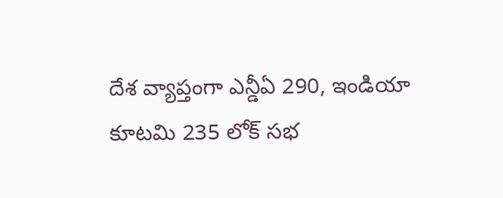దేశ వ్యాప్తంగా ఎన్డీఏ 290, ఇండియా కూటమి 235 లోక్ సభ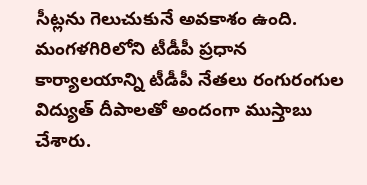సీట్లను గెలుచుకునే అవకాశం ఉంది.
మంగళగిరిలోని టీడీపీ ప్రధాన కార్యాలయాన్ని టీడీపీ నేతలు రంగురంగుల విద్యుత్ దీపాలతో అందంగా ముస్తాబు చేశారు.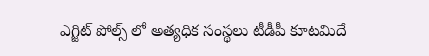ఎగ్జిట్ పోల్స్ లో అత్యధిక సంస్థలు టీడీపీ కూటమిదే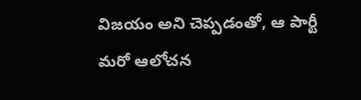విజయం అని చెప్పడంతో, ఆ పార్టీ మరో ఆలోచన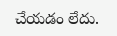చేయడం లేదు.